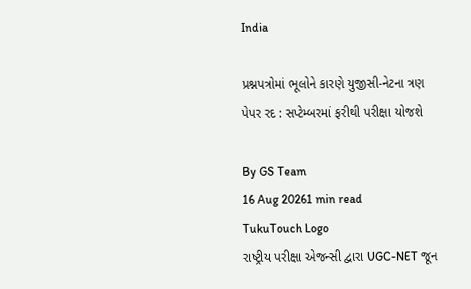India

પ્રશ્નપત્રોમાં ભૂલોને કારણે યુજીસી-નેટના ત્રણ પેપર રદ : સપ્ટેમ્બરમાં ફરીથી પરીક્ષા યોજશે

By GS Team
16 Aug 20261 min read
TukuTouch Logo
રાષ્ટ્રીય પરીક્ષા એજન્સી દ્વારા UGC-NET જૂન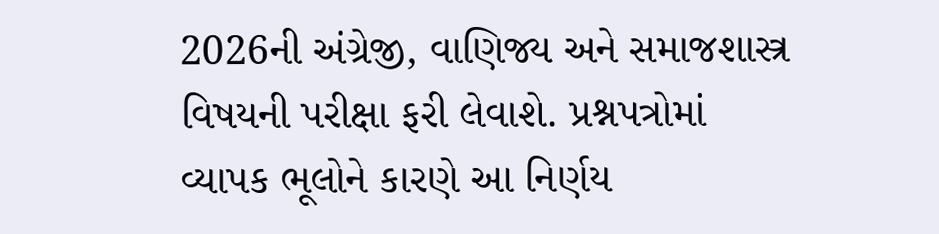2026ની અંગ્રેજી, વાણિજ્ય અને સમાજશાસ્ત્ર વિષયની પરીક્ષા ફરી લેવાશે. પ્રશ્નપત્રોમાં વ્યાપક ભૂલોને કારણે આ નિર્ણય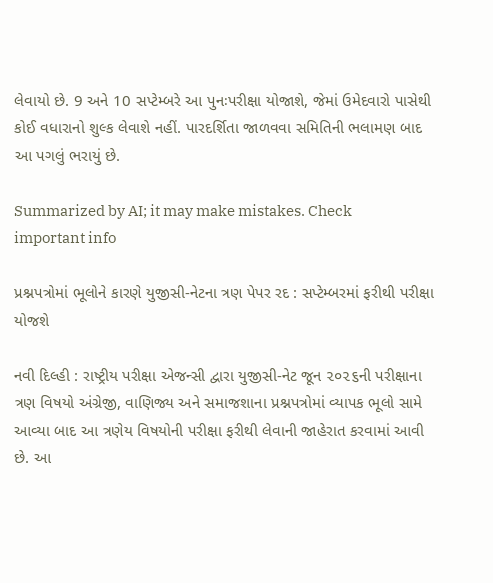લેવાયો છે. 9 અને 10 સપ્ટેમ્બરે આ પુનઃપરીક્ષા યોજાશે, જેમાં ઉમેદવારો પાસેથી કોઈ વધારાનો શુલ્ક લેવાશે નહીં. પારદર્શિતા જાળવવા સમિતિની ભલામણ બાદ આ પગલું ભરાયું છે.

Summarized by AI; it may make mistakes. Check important info

પ્રશ્નપત્રોમાં ભૂલોને કારણે યુજીસી-નેટના ત્રણ પેપર રદ : સપ્ટેમ્બરમાં ફરીથી પરીક્ષા યોજશે

નવી દિલ્હી : રાષ્ટ્રીય પરીક્ષા એજન્સી દ્વારા યુજીસી-નેટ જૂન ૨૦૨૬ની પરીક્ષાના ત્રણ વિષયો અંગ્રેજી, વાણિજ્ય અને સમાજશાના પ્રશ્નપત્રોમાં વ્યાપક ભૂલો સામે આવ્યા બાદ આ ત્રણેય વિષયોની પરીક્ષા ફરીથી લેવાની જાહેરાત કરવામાં આવી છે. આ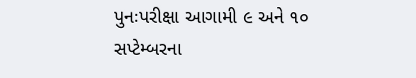પુનઃપરીક્ષા આગામી ૯ અને ૧૦ સપ્ટેમ્બરના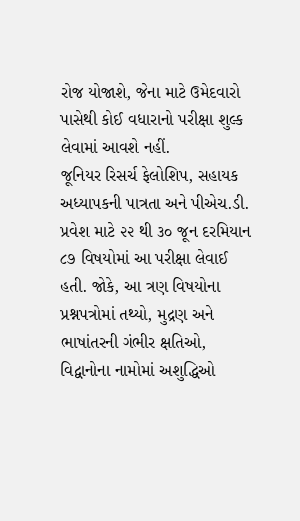રોજ યોજાશે, જેના માટે ઉમેદવારો પાસેથી કોઈ વધારાનો પરીક્ષા શુલ્ક લેવામાં આવશે નહીં.
જૂનિયર રિસર્ચ ફેલોશિપ, સહાયક અધ્યાપકની પાત્રતા અને પીએચ.ડી. પ્રવેશ માટે ૨૨ થી ૩૦ જૂન દરમિયાન ૮૭ વિષયોમાં આ પરીક્ષા લેવાઈ હતી. જોકે, આ ત્રણ વિષયોના પ્રશ્નપત્રોમાં તથ્યો, મુદ્રણ અને ભાષાંતરની ગંભીર ક્ષતિઓ, વિદ્વાનોના નામોમાં અશુદ્ધિઓ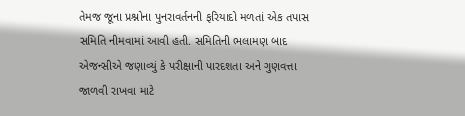તેમજ જૂના પ્રશ્નોના પુનરાવર્તનની ફરિયાદો મળતાં એક તપાસ સમિતિ નીમવામાં આવી હતી. સમિતિની ભલામણ બાદ એજન્સીએ જણાવ્યું કે પરીક્ષાની પારદશતા અને ગુણવત્તા જાળવી રાખવા માટે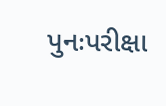પુનઃપરીક્ષા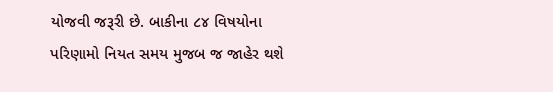યોજવી જરૂરી છે. બાકીના ૮૪ વિષયોના પરિણામો નિયત સમય મુજબ જ જાહેર થશે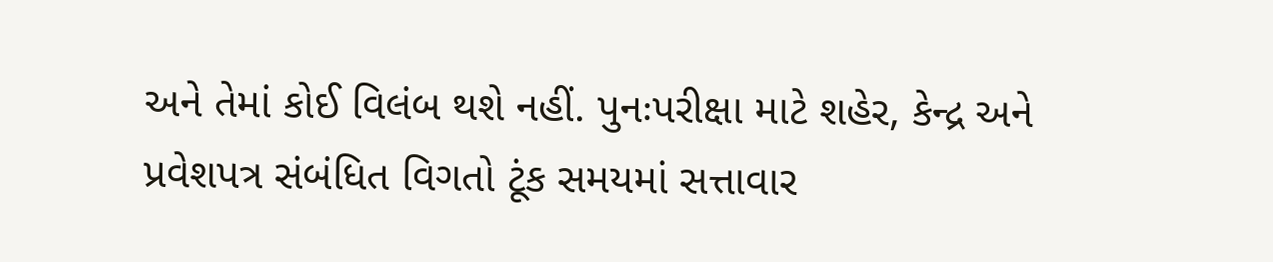અને તેમાં કોઈ વિલંબ થશે નહીં. પુનઃપરીક્ષા માટે શહેર, કેન્દ્ર અને પ્રવેશપત્ર સંબંધિત વિગતો ટૂંક સમયમાં સત્તાવાર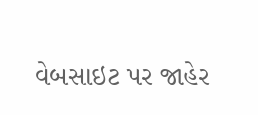વેબસાઇટ પર જાહેર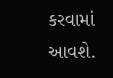કરવામાં આવશે.